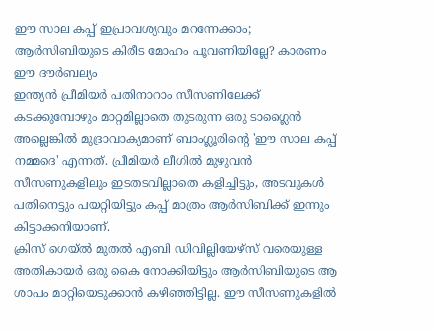ഈ സാല കപ്പ് ഇപ്രാവശ്യവും മറന്നേക്കാം; ആർസിബിയുടെ കിരീട മോഹം പൂവണിയില്ലേ? കാരണം ഈ ദൗർബല്യം
ഇന്ത്യൻ പ്രീമിയർ പതിനാറാം സീസണിലേക്ക് കടക്കുമ്പോഴും മാറ്റമില്ലാതെ തുടരുന്ന ഒരു ടാഗ്ലൈൻ അല്ലെങ്കിൽ മുദ്രാവാക്യമാണ് ബാംഗ്ലൂരിന്റെ 'ഈ സാല കപ്പ് നമ്മദെ' എന്നത്. പ്രീമിയർ ലീഗിൽ മുഴുവൻ സീസണുകളിലും ഇടതടവില്ലാതെ കളിച്ചിട്ടും, അടവുകൾ പതിനെട്ടും പയറ്റിയിട്ടും കപ്പ് മാത്രം ആർസിബിക്ക് ഇന്നും കിട്ടാക്കനിയാണ്.
ക്രിസ് ഗെയ്ൽ മുതൽ എബി ഡിവില്ലിയേഴ്സ് വരെയുള്ള അതികായർ ഒരു കൈ നോക്കിയിട്ടും ആർസിബിയുടെ ആ ശാപം മാറ്റിയെടുക്കാൻ കഴിഞ്ഞിട്ടില്ല. ഈ സീസണുകളിൽ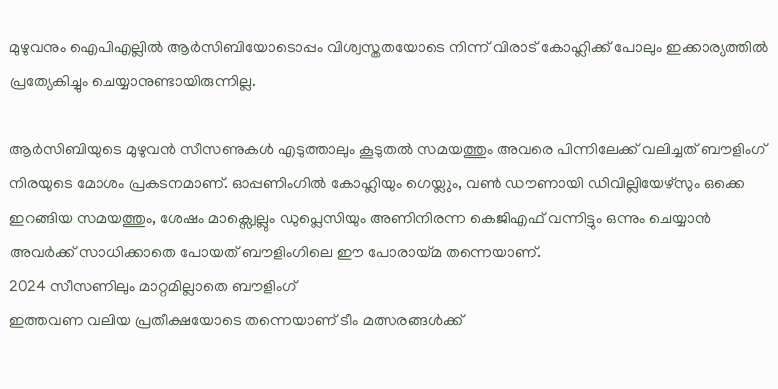മുഴുവനും ഐപിഎല്ലിൽ ആർസിബിയോടൊപ്പം വിശ്വസ്തതയോടെ നിന്ന് വിരാട് കോഹ്ലിക്ക് പോലും ഇക്കാര്യത്തിൽ പ്രത്യേകിച്ചും ചെയ്യാനുണ്ടായിരുന്നില്ല.

ആർസിബിയുടെ മുഴുവൻ സീസണുകൾ എടുത്താലും കൂടുതൽ സമയത്തും അവരെ പിന്നിലേക്ക് വലിച്ചത് ബൗളിംഗ് നിരയുടെ മോശം പ്രകടനമാണ്. ഓപ്പണിംഗിൽ കോഹ്ലിയും ഗെയ്ലും, വൺ ഡൗണായി ഡിവില്ലിയേഴ്സും ഒക്കെ ഇറങ്ങിയ സമയത്തും, ശേഷം മാക്സ്വെല്ലും ഡുപ്ലെസിയും അണിനിരന്ന കെജിഎഫ് വന്നിട്ടും ഒന്നും ചെയ്യാൻ അവർക്ക് സാധിക്കാതെ പോയത് ബൗളിംഗിലെ ഈ പോരായ്മ തന്നെയാണ്.
2024 സീസണിലും മാറ്റമില്ലാതെ ബൗളിംഗ്
ഇത്തവണ വലിയ പ്രതീക്ഷയോടെ തന്നെയാണ് ടീം മത്സരങ്ങൾക്ക്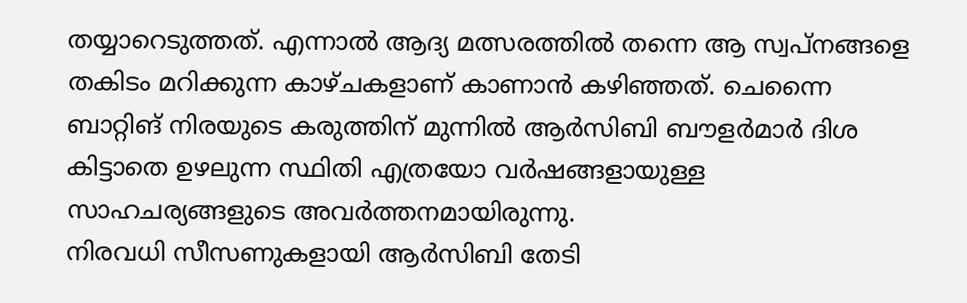തയ്യാറെടുത്തത്. എന്നാൽ ആദ്യ മത്സരത്തിൽ തന്നെ ആ സ്വപ്നങ്ങളെ തകിടം മറിക്കുന്ന കാഴ്ചകളാണ് കാണാൻ കഴിഞ്ഞത്. ചെന്നൈ ബാറ്റിങ് നിരയുടെ കരുത്തിന് മുന്നിൽ ആർസിബി ബൗളർമാർ ദിശ കിട്ടാതെ ഉഴലുന്ന സ്ഥിതി എത്രയോ വർഷങ്ങളായുള്ള സാഹചര്യങ്ങളുടെ അവർത്തനമായിരുന്നു.
നിരവധി സീസണുകളായി ആർസിബി തേടി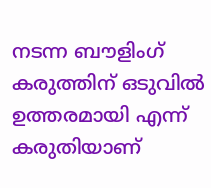നടന്ന ബൗളിംഗ് കരുത്തിന് ഒടുവിൽ ഉത്തരമായി എന്ന് കരുതിയാണ്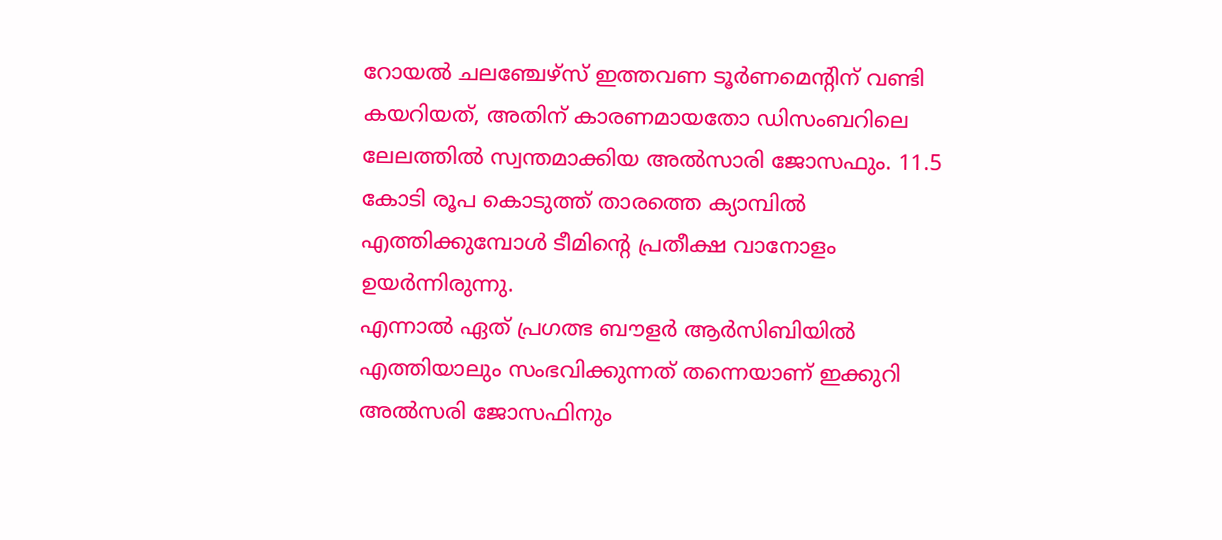റോയൽ ചലഞ്ചേഴ്സ് ഇത്തവണ ടൂർണമെന്റിന് വണ്ടി കയറിയത്, അതിന് കാരണമായതോ ഡിസംബറിലെ ലേലത്തിൽ സ്വന്തമാക്കിയ അൽസാരി ജോസഫും. 11.5 കോടി രൂപ കൊടുത്ത് താരത്തെ ക്യാമ്പിൽ എത്തിക്കുമ്പോൾ ടീമിന്റെ പ്രതീക്ഷ വാനോളം ഉയർന്നിരുന്നു.
എന്നാൽ ഏത് പ്രഗത്ഭ ബൗളർ ആർസിബിയിൽ എത്തിയാലും സംഭവിക്കുന്നത് തന്നെയാണ് ഇക്കുറി അൽസരി ജോസഫിനും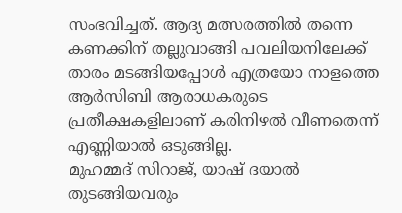സംഭവിച്ചത്. ആദ്യ മത്സരത്തിൽ തന്നെ കണക്കിന് തല്ലുവാങ്ങി പവലിയനിലേക്ക് താരം മടങ്ങിയപ്പോൾ എത്രയോ നാളത്തെ ആർസിബി ആരാധകരുടെ പ്രതീക്ഷകളിലാണ് കരിനിഴൽ വീണതെന്ന് എണ്ണിയാൽ ഒടുങ്ങില്ല.
മുഹമ്മദ് സിറാജ്, യാഷ് ദയാൽ തുടങ്ങിയവരും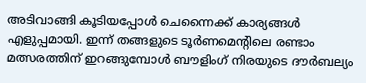അടിവാങ്ങി കൂടിയപ്പോൾ ചെന്നൈക്ക് കാര്യങ്ങൾ എളുപ്പമായി. ഇന്ന് തങ്ങളുടെ ടൂർണമെന്റിലെ രണ്ടാം മത്സരത്തിന് ഇറങ്ങുമ്പോൾ ബൗളിംഗ് നിരയുടെ ദൗർബല്യം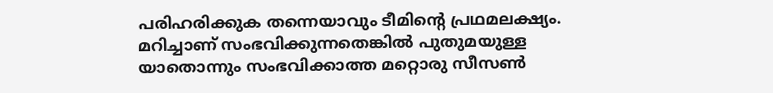പരിഹരിക്കുക തന്നെയാവും ടീമിന്റെ പ്രഥമലക്ഷ്യം. മറിച്ചാണ് സംഭവിക്കുന്നതെങ്കിൽ പുതുമയുള്ള യാതൊന്നും സംഭവിക്കാത്ത മറ്റൊരു സീസൺ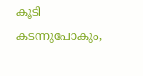കൂടി കടന്നുപോകും,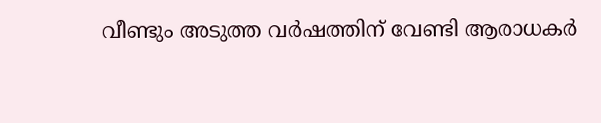വീണ്ടും അടുത്ത വർഷത്തിന് വേണ്ടി ആരാധകർ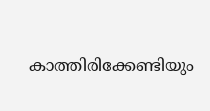കാത്തിരിക്കേണ്ടിയും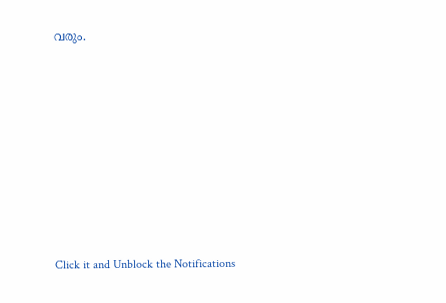വരും.












Click it and Unblock the Notifications